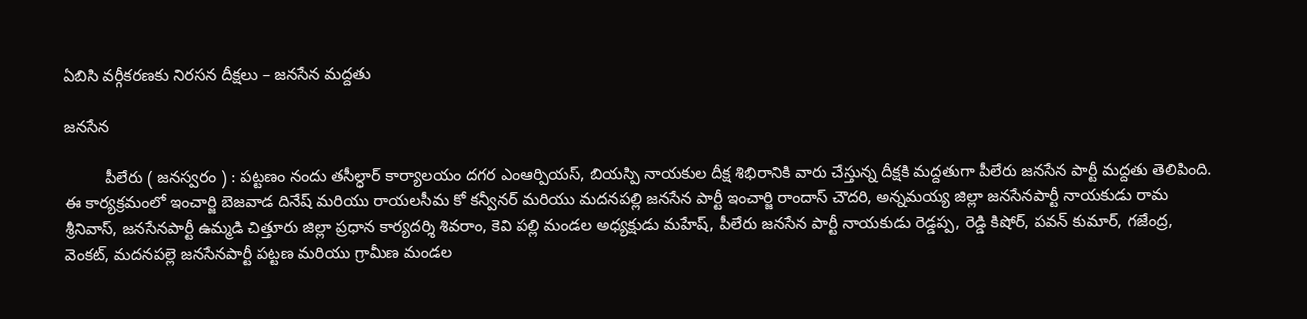ఏబిసి వర్గీకరణకు నిరసన దీక్షలు – జనసేన మద్దతు

జనసేన

         పీలేరు ( జనస్వరం ) : పట్టణం నందు తసీల్ధార్ కార్యాలయం దగర ఎంఆర్పియస్, బియస్పి నాయకుల దీక్ష శిభిరానికి వారు చేస్తున్న దీక్షకి మద్దతుగా పీలేరు జనసేన పార్టీ మద్దతు తెలిపింది. ఈ కార్యక్రమంలో ఇంచార్జి బెజవాడ దినేష్ మరియు రాయలసీమ కో కన్వీనర్ మరియు మదనపల్లి జనసేన పార్టీ ఇంచార్జి రాందాస్ చౌదరి, అన్నమయ్య జిల్లా జనసేనపార్టీ నాయకుడు రామ శ్రీనివాస్, జనసేనపార్టీ ఉమ్మడి చిత్తూరు జిల్లా ప్రధాన కార్యదర్శి శివరాం, కెవి పల్లి మండల అధ్యక్షుడు మహేష్, పీలేరు జనసేన పార్టీ నాయకుడు రెడ్డప్ప, రెడ్డి కిషోర్, పవన్ కుమార్, గజేంద్ర, వెంకట్, మదనపల్లె జనసేనపార్టీ పట్టణ మరియు గ్రామీణ మండల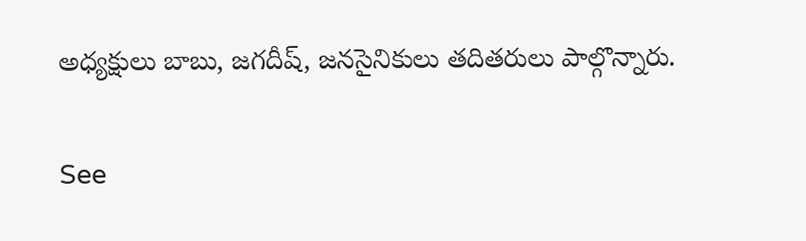అధ్యక్షులు బాబు, జగదీష్, జనసైనికులు తదితరులు పాల్గొన్నారు.

See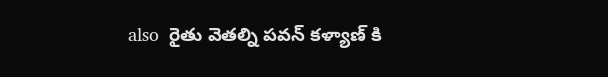also  రైతు వెతల్ని పవన్ కళ్యాణ్ కి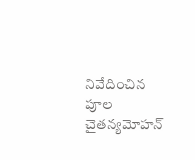నివేదించిన పూల చైతన్యమోహన్